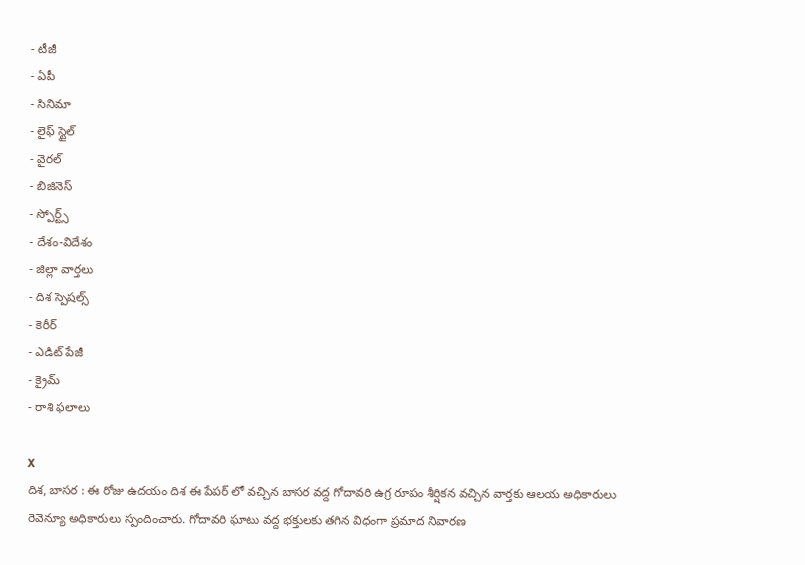- టీజీ
- ఏపీ
- సినిమా
- లైఫ్ స్టైల్
- వైరల్
- బిజినెస్
- స్పోర్ట్స్
- దేశం-విదేశం
- జిల్లా వార్తలు
- దిశ స్పెషల్స్
- కెరీర్
- ఎడిట్ పేజీ
- క్రైమ్
- రాశి ఫలాలు

X
దిశ, బాసర : ఈ రోజు ఉదయం దిశ ఈ పేపర్ లో వచ్చిన బాసర వద్ద గోదావరి ఉగ్ర రూపం శీర్షికన వచ్చిన వార్తకు ఆలయ అధికారులు రెవెన్యూ అధికారులు స్పందించారు. గోదావరి ఘాటు వద్ద భక్తులకు తగిన విధంగా ప్రమాద నివారణ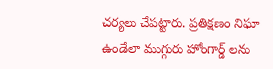చర్యలు చేపట్టారు. ప్రతిక్షణం నిఘా ఉండేలా ముగ్గురు హోంగార్డ్ లను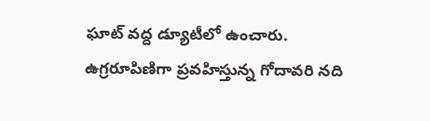ఘాట్ వద్ద డ్యూటీలో ఉంచారు. ఉగ్రరూపిణిగా ప్రవహిస్తున్న గోదావరి నది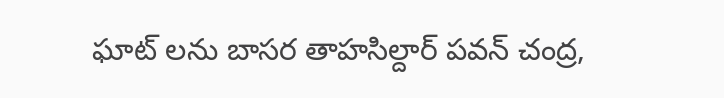ఘాట్ లను బాసర తాహసిల్దార్ పవన్ చంద్ర,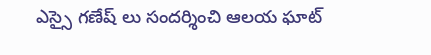ఎస్సై గణేష్ లు సందర్శించి ఆలయ ఘాట్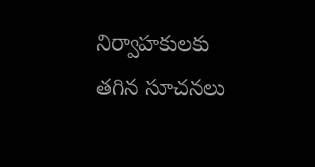నిర్వాహకులకు తగిన సూచనలు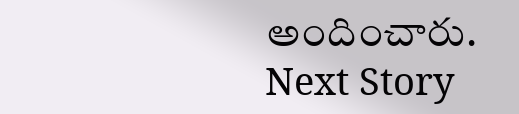అందించారు.
Next Story